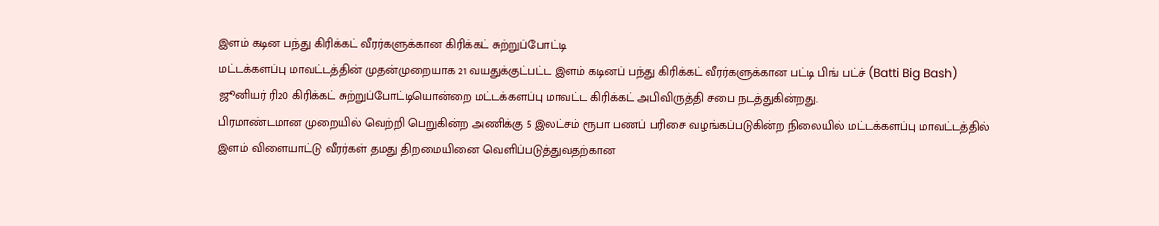இளம் கடின பந்து கிரிக்கட் வீரர்களுக்கான கிரிக்கட் சுற்றுப்போட்டி
மட்டக்களப்பு மாவட்டத்தின் முதன்முறையாக 21 வயதுக்குட்பட்ட இளம் கடினப் பந்து கிரிக்கட் வீரர்களுக்கான பட்டி பிங் பட்ச் (Batti Big Bash) ஜூனியர் ரி20 கிரிக்கட் சுற்றுப்போட்டியொன்றை மட்டக்களப்பு மாவட்ட கிரிக்கட் அபிவிருத்தி சபை நடத்துகின்றது.
பிரமாண்டமான முறையில் வெற்றி பெறுகின்ற அணிக்கு 5 இலட்சம் ரூபா பணப் பரிசை வழங்கப்படுகின்ற நிலையில் மட்டக்களப்பு மாவட்டத்தில் இளம் விளையாட்டு வீரர்கள் தமது திறமையினை வெளிப்படுத்துவதற்கான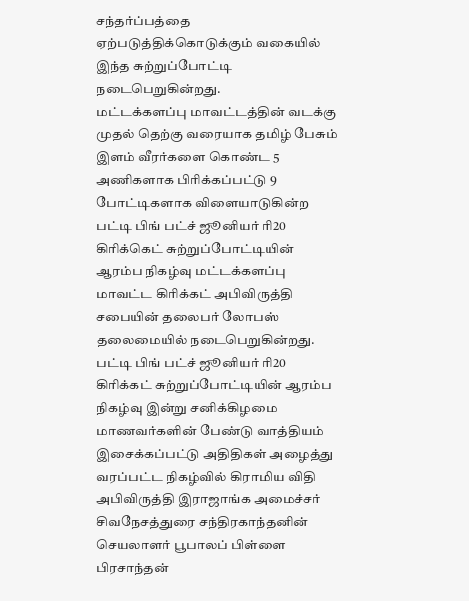சந்தர்ப்பத்தை ஏற்படுத்திக்கொடுக்கும் வகையில் இந்த சுற்றுப்போட்டி நடைபெறுகின்றது.
மட்டக்களப்பு மாவட்டத்தின் வடக்கு முதல் தெற்கு வரையாக தமிழ் பேசும் இளம் வீரர்களை கொண்ட 5 அணிகளாக பிரிக்கப்பட்டு 9 போட்டிகளாக விளையாடுகின்ற பட்டி பிங் பட்ச் ஜூனியர் ரி20 கிரிக்கெட் சுற்றுப்போட்டியின் ஆரம்ப நிகழ்வு மட்டக்களப்பு மாவட்ட கிரிக்கட் அபிவிருத்தி சபையின் தலைபர் லோபஸ் தலைமையில் நடைபெறுகின்றது.
பட்டி பிங் பட்ச் ஜூனியர் ரி20 கிரிக்கட் சுற்றுப்போட்டியின் ஆரம்ப நிகழ்வு இன்று சனிக்கிழமை மாணவர்களின் பேண்டு வாத்தியம் இசைக்கப்பட்டு அதிதிகள் அழைத்து வரப்பட்ட நிகழ்வில் கிராமிய விதி அபிவிருத்தி இராஜாங்க அமைச்சர் சிவநேசத்துரை சந்திரகாந்தனின் செயலாளர் பூபாலப் பிள்ளை பிரசாந்தன்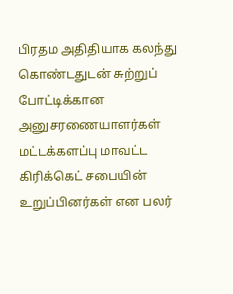பிரதம அதிதியாக கலந்து கொண்டதுடன் சுற்றுப் போட்டிக்கான அனுசரணையாளர்கள் மட்டக்களப்பு மாவட்ட கிரிக்கெட் சபையின் உறுப்பினர்கள் என பலர்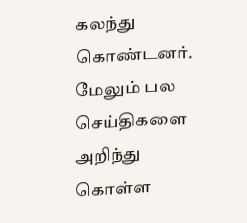கலந்து கொண்டனர்.
மேலும் பல செய்திகளை அறிந்து கொள்ள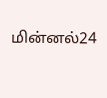மின்னல்24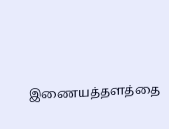இணையத்தளத்தை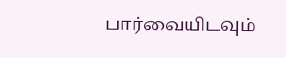பார்வையிடவும்